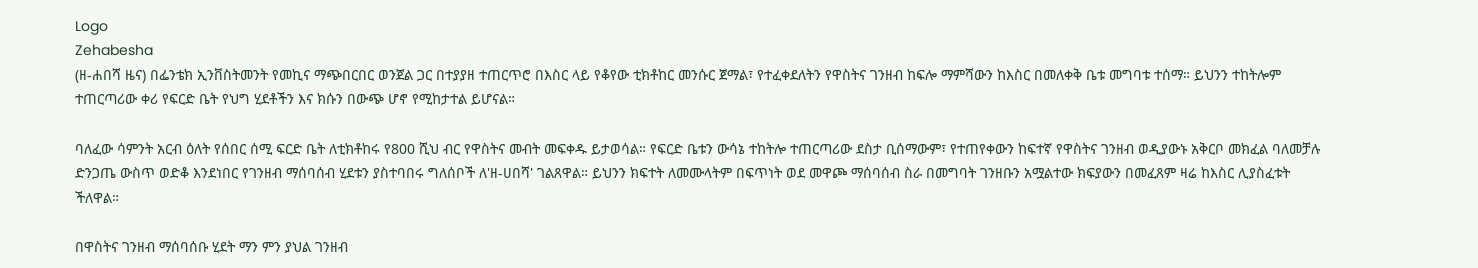Logo
Zehabesha
(ዘ-ሐበሻ ዜና) በፌንቴክ ኢንቨስትመንት የመኪና ማጭበርበር ወንጀል ጋር በተያያዘ ተጠርጥሮ በእስር ላይ የቆየው ቲክቶከር መንሱር ጀማል፣ የተፈቀደለትን የዋስትና ገንዘብ ከፍሎ ማምሻውን ከእስር በመለቀቅ ቤቱ መግባቱ ተሰማ። ይህንን ተከትሎም ተጠርጣሪው ቀሪ የፍርድ ቤት የህግ ሂደቶችን እና ክሱን በውጭ ሆኖ የሚከታተል ይሆናል።

ባለፈው ሳምንት አርብ ዕለት የሰበር ሰሚ ፍርድ ቤት ለቲክቶከሩ የ800 ሺህ ብር የዋስትና መብት መፍቀዱ ይታወሳል። የፍርድ ቤቱን ውሳኔ ተከትሎ ተጠርጣሪው ደስታ ቢሰማውም፣ የተጠየቀውን ከፍተኛ የዋስትና ገንዘብ ወዲያውኑ አቅርቦ መክፈል ባለመቻሉ ድንጋጤ ውስጥ ወድቆ እንደነበር የገንዘብ ማሰባሰብ ሂደቱን ያስተባበሩ ግለሰቦች ለ'ዘ-ሀበሻ' ገልጸዋል። ይህንን ክፍተት ለመሙላትም በፍጥነት ወደ መዋጮ ማሰባሰብ ስራ በመግባት ገንዘቡን አሟልተው ክፍያውን በመፈጸም ዛሬ ከእስር ሊያስፈቱት ችለዋል።

በዋስትና ገንዘብ ማሰባሰቡ ሂደት ማን ምን ያህል ገንዘብ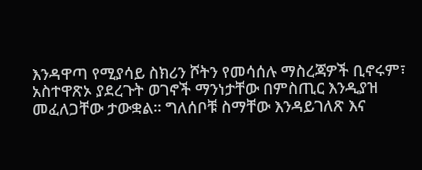እንዳዋጣ የሚያሳይ ስክሪን ሾትን የመሳሰሉ ማስረጃዎች ቢኖሩም፣ አስተዋጽኦ ያደረጉት ወገኖች ማንነታቸው በምስጢር እንዲያዝ መፈለጋቸው ታውቋል። ግለሰቦቹ ስማቸው እንዳይገለጽ እና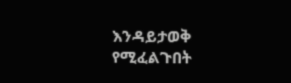እንዳይታወቅ የሚፈልጉበት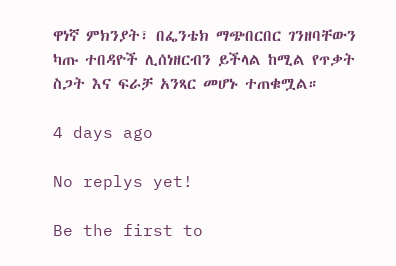ዋነኛ ምክንያት፣ በፌንቴክ ማጭበርበር ገንዘባቸውን ካጡ ተበዳዮች ሊሰነዘርብን ይችላል ከሚል የጥቃት ስጋት እና ፍራቻ አንጻር መሆኑ ተጠቁሟል።

4 days ago

No replys yet!

Be the first to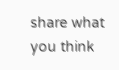share what you think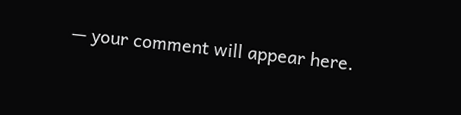— your comment will appear here.